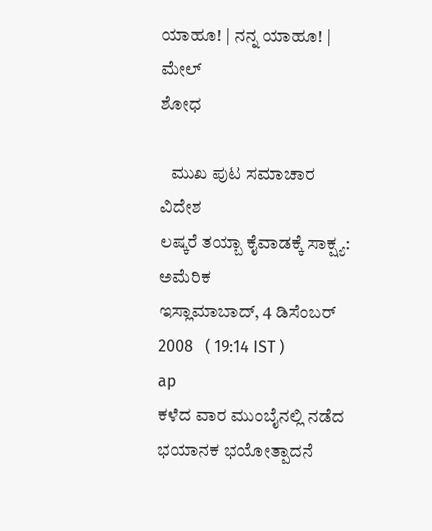ಯಾಹೂ! | ನನ್ನ ಯಾಹೂ! | ಮೇಲ್
ಶೋಧ

   ಮುಖ ಪುಟ ಸಮಾಚಾರ ವಿದೇಶ
ಲಷ್ಕರೆ ತಯ್ಬಾ ಕೈವಾಡಕ್ಕೆ ಸಾಕ್ಷ್ಯ: ಅಮೆರಿಕ
ಇಸ್ಲಾಮಾಬಾದ್, 4 ಡಿಸೆಂಬರ್ 2008   ( 19:14 IST )
ap
ಕಳೆದ ವಾರ ಮುಂಬೈನಲ್ಲಿ ನಡೆದ ಭಯಾನಕ ಭಯೋತ್ಪಾದನೆ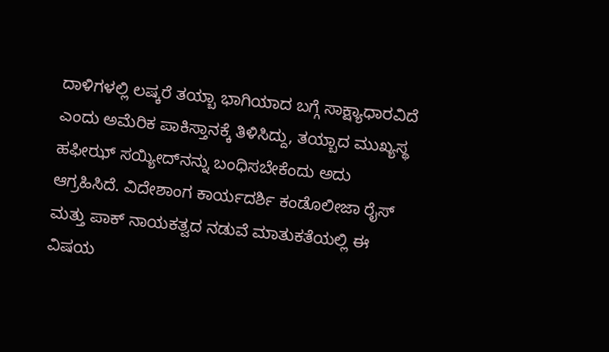ದಾಳಿಗಳಲ್ಲಿ ಲಷ್ಕರೆ ತಯ್ಬಾ ಭಾಗಿಯಾದ ಬಗ್ಗೆ ಸಾಕ್ಷ್ಯಾಧಾರವಿದೆ ಎಂದು ಅಮೆರಿಕ ಪಾಕಿಸ್ತಾನಕ್ಕೆ ತಿಳಿಸಿದ್ದು, ತಯ್ಬಾದ ಮುಖ್ಯಸ್ಥ ಹಫೀಝ್ ಸಯ್ಯೀದ್‌ನನ್ನು ಬಂಧಿಸಬೇಕೆಂದು ಅದು ಆಗ್ರಹಿಸಿದೆ. ವಿದೇಶಾಂಗ ಕಾರ್ಯದರ್ಶಿ ಕಂಡೊಲೀಜಾ ರೈಸ್ ಮತ್ತು ಪಾಕ್ ನಾಯಕತ್ವದ ನಡುವೆ ಮಾತುಕತೆಯಲ್ಲಿ ಈ ವಿಷಯ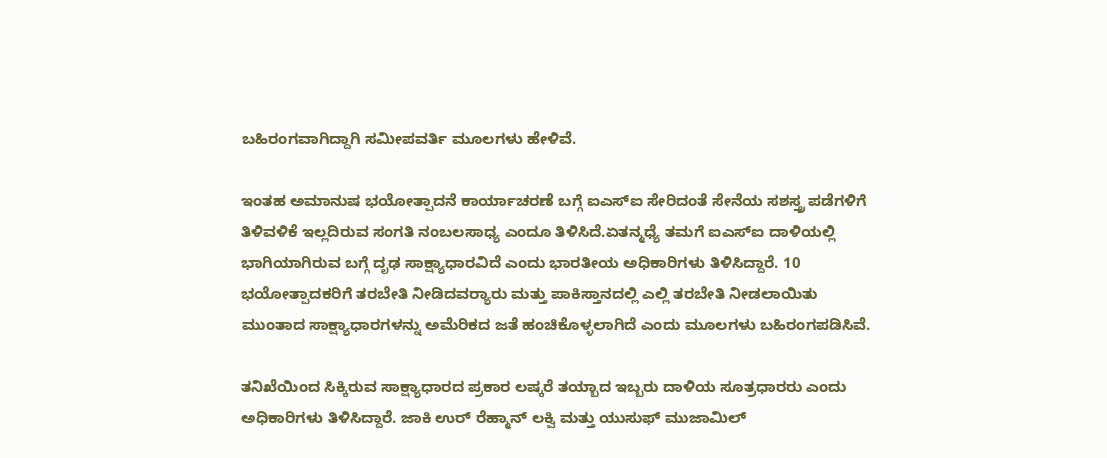ಬಹಿರಂಗವಾಗಿದ್ದಾಗಿ ಸಮೀಪವರ್ತಿ ಮ‌ೂಲಗಳು ಹೇಳಿವೆ.

ಇಂತಹ ಅಮಾನುಷ ಭಯೋತ್ಪಾದನೆ ಕಾರ್ಯಾಚರಣೆ ಬಗ್ಗೆ ಐಎಸ್‌ಐ ಸೇರಿದಂತೆ ಸೇನೆಯ ಸಶಸ್ತ್ರ ಪಡೆಗಳಿಗೆ ತಿಳಿವಳಿಕೆ ಇಲ್ಲದಿರುವ ಸಂಗತಿ ನಂಬಲಸಾಧ್ಯ ಎಂದೂ ತಿಳಿಸಿದೆ.ಏತನ್ಮಧ್ಯೆ ತಮಗೆ ಐಎಸ್‌ಐ ದಾಳಿಯಲ್ಲಿ ಭಾಗಿಯಾಗಿರುವ ಬಗ್ಗೆ ದೃಢ ಸಾಕ್ಷ್ಯಾಧಾರವಿದೆ ಎಂದು ಭಾರತೀಯ ಅಧಿಕಾರಿಗಳು ತಿಳಿಸಿದ್ದಾರೆ. 10 ಭಯೋತ್ಪಾದಕರಿಗೆ ತರಬೇತಿ ನೀಡಿದವರ‌್ಯಾರು ಮತ್ತು ಪಾಕಿಸ್ತಾನದಲ್ಲಿ ಎಲ್ಲಿ ತರಬೇತಿ ನೀಡಲಾಯಿತು ಮುಂತಾದ ಸಾಕ್ಷ್ಯಾಧಾರಗಳನ್ನು ಅಮೆರಿಕದ ಜತೆ ಹಂಚಿಕೊಳ್ಳಲಾಗಿದೆ ಎಂದು ಮ‌ೂಲಗಳು ಬಹಿರಂಗಪಡಿಸಿವೆ.

ತನಿಖೆಯಿಂದ ಸಿಕ್ಕಿರುವ ಸಾಕ್ಷ್ಯಾಧಾರದ ಪ್ರಕಾರ ಲಷ್ಕರೆ ತಯ್ಬಾದ ಇಬ್ಬರು ದಾಳಿಯ ಸೂತ್ರಧಾರರು ಎಂದು ಅಧಿಕಾರಿಗಳು ತಿಳಿಸಿದ್ದಾರೆ. ಜಾಕಿ ಉರ್ ರೆಹ್ಮಾನ್ ಲಕ್ವಿ ಮತ್ತು ಯುಸುಫ್ ಮುಜಾಮಿಲ್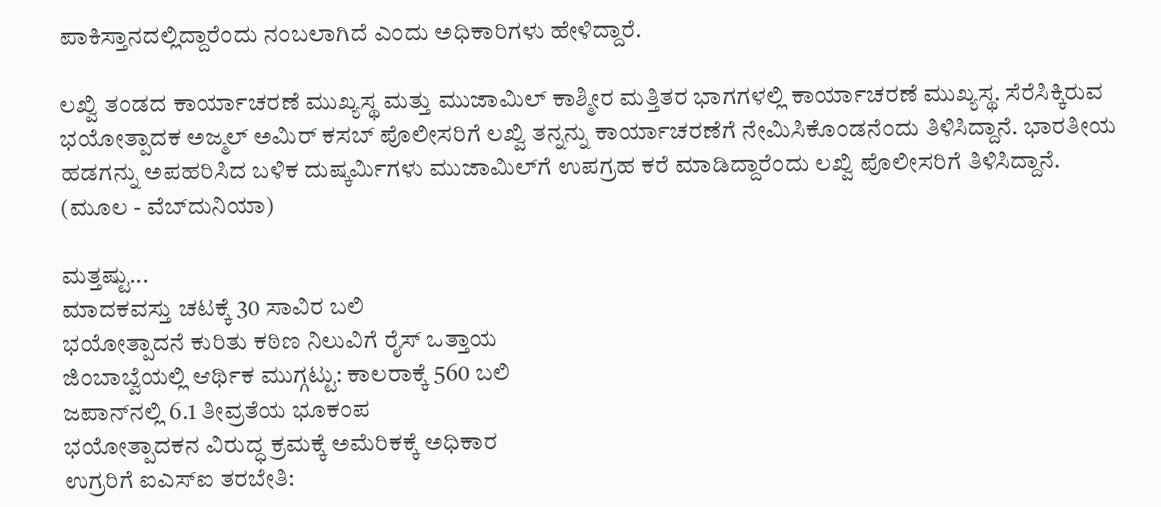ಪಾಕಿಸ್ತಾನದಲ್ಲಿದ್ದಾರೆಂದು ನಂಬಲಾಗಿದೆ ಎಂದು ಅಧಿಕಾರಿಗಳು ಹೇಳಿದ್ದಾರೆ.

ಲಖ್ವಿ ತಂಡದ ಕಾರ್ಯಾಚರಣೆ ಮುಖ್ಯಸ್ಥ ಮತ್ತು ಮುಜಾಮಿಲ್ ಕಾಶ್ಮೀರ ಮತ್ತಿತರ ಭಾಗಗಳಲ್ಲಿ ಕಾರ್ಯಾಚರಣೆ ಮುಖ್ಯಸ್ಥ. ಸೆರೆಸಿಕ್ಕಿರುವ ಭಯೋತ್ಪಾದಕ ಅಜ್ಮಲ್ ಅಮಿರ್ ಕಸಬ್ ಪೊಲೀಸರಿಗೆ ಲಖ್ವಿ ತನ್ನನ್ನು ಕಾರ್ಯಾಚರಣೆಗೆ ನೇಮಿಸಿಕೊಂಡನೆಂದು ತಿಳಿಸಿದ್ದಾನೆ. ಭಾರತೀಯ ಹಡಗನ್ನು ಅಪಹರಿಸಿದ ಬಳಿಕ ದುಷ್ಕರ್ಮಿಗಳು ಮುಜಾಮಿಲ್‌ಗೆ ಉಪಗ್ರಹ ಕರೆ ಮಾಡಿದ್ದಾರೆಂದು ಲಖ್ವಿ ಪೊಲೀಸರಿಗೆ ತಿಳಿಸಿದ್ದಾನೆ.
(ಮೂಲ - ವೆಬ್‌ದುನಿಯಾ)

ಮತ್ತಷ್ಟು...
ಮಾದಕವಸ್ತು ಚಟಕ್ಕೆ 30 ಸಾವಿರ ಬಲಿ
ಭಯೋತ್ಪಾದನೆ ಕುರಿತು ಕಠಿಣ ನಿಲುವಿಗೆ ರೈಸ್ ಒತ್ತಾಯ
ಜಿಂಬಾಬ್ವೆಯಲ್ಲಿ ಆರ್ಥಿಕ ಮುಗ್ಗಟ್ಟು: ಕಾಲರಾಕ್ಕೆ 560 ಬಲಿ
ಜಪಾನ್‌ನಲ್ಲಿ 6.1 ತೀವ್ರತೆಯ ಭೂಕಂಪ
ಭಯೋತ್ಪಾದಕನ ವಿರುದ್ಧ ಕ್ರಮಕ್ಕೆ ಅಮೆರಿಕಕ್ಕೆ ಅಧಿಕಾರ
ಉಗ್ರರಿಗೆ ಐಎಸ್‌ಐ ತರಬೇತಿ: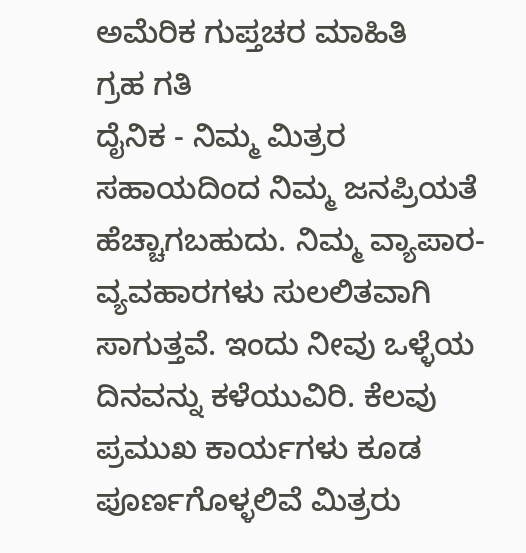ಅಮೆರಿಕ ಗುಪ್ತಚರ ಮಾಹಿತಿ
ಗ್ರಹ ಗತಿ
ದೈನಿಕ - ನಿಮ್ಮ ಮಿತ್ರರ ಸಹಾಯದಿಂದ ನಿಮ್ಮ ಜನಪ್ರಿಯತೆ ಹೆಚ್ಚಾಗಬಹುದು. ನಿಮ್ಮ ವ್ಯಾಪಾರ-ವ್ಯವಹಾರಗಳು ಸುಲಲಿತವಾಗಿ ಸಾಗುತ್ತವೆ. ಇಂದು ನೀವು ಒಳ್ಳೆಯ ದಿನವನ್ನು ಕಳೆಯುವಿರಿ. ಕೆಲವು ಪ್ರಮುಖ ಕಾರ್ಯಗಳು ಕೂಡ ಪೂರ್ಣಗೊಳ್ಳಲಿವೆ ಮಿತ್ರರು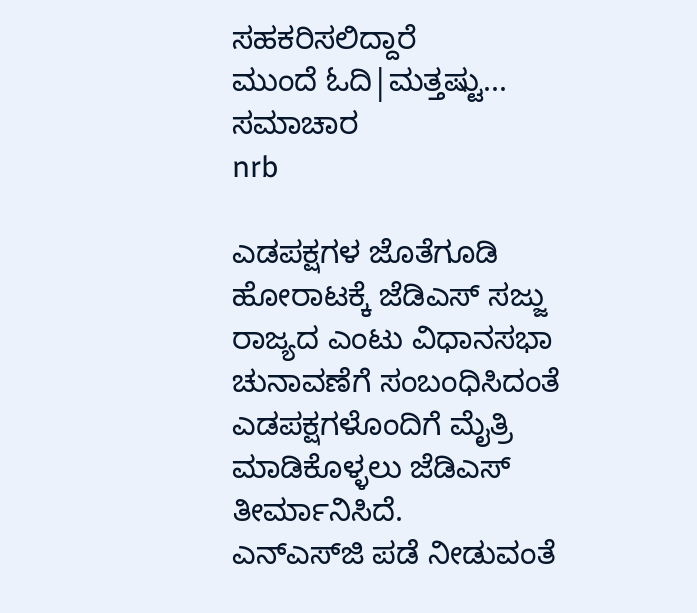ಸಹಕರಿಸಲಿದ್ದಾರೆ
ಮುಂದೆ ಓದಿ|ಮತ್ತಷ್ಟು...
ಸಮಾಚಾರ
nrb

ಎಡಪಕ್ಷಗಳ ಜೊತೆಗೂಡಿ ಹೋರಾಟಕ್ಕೆ ಜೆಡಿಎಸ್ ಸಜ್ಜು
ರಾಜ್ಯದ ಎಂಟು ವಿಧಾನಸಭಾ ಚುನಾವಣೆಗೆ ಸಂಬಂಧಿಸಿದಂತೆ ಎಡಪಕ್ಷಗಳೊಂದಿಗೆ ಮೈತ್ರಿ ಮಾಡಿಕೊಳ್ಳಲು ಜೆಡಿಎಸ್ ತೀರ್ಮಾನಿಸಿದೆ.
ಎನ್ಎಸ್‌ಜಿ ಪಡೆ ನೀಡುವಂತೆ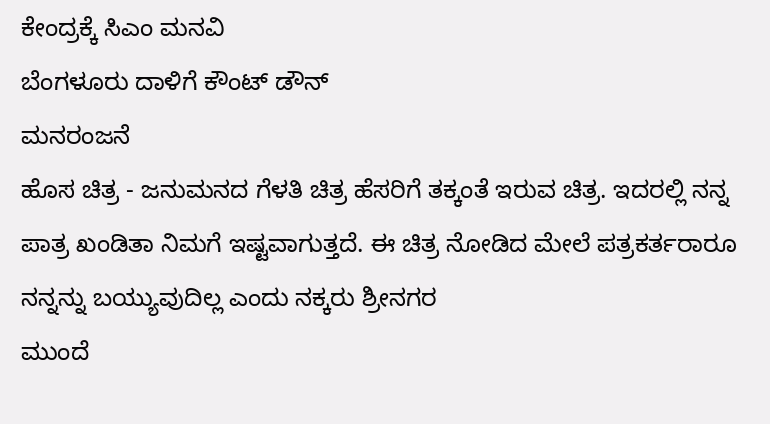ಕೇಂದ್ರಕ್ಕೆ ಸಿಎಂ ಮನವಿ
ಬೆಂಗಳೂರು ದಾಳಿಗೆ ಕೌಂಟ್ ಡೌನ್
ಮನರಂಜನೆ
ಹೊಸ ಚಿತ್ರ - ಜನುಮನದ ಗೆಳತಿ ಚಿತ್ರ ಹೆಸರಿಗೆ ತಕ್ಕಂತೆ ಇರುವ ಚಿತ್ರ. ಇದರಲ್ಲಿ ನನ್ನ ಪಾತ್ರ ಖಂಡಿತಾ ನಿಮಗೆ ಇಷ್ಟವಾಗುತ್ತದೆ. ಈ ಚಿತ್ರ ನೋಡಿದ ಮೇಲೆ ಪತ್ರಕರ್ತರಾರೂ ನನ್ನನ್ನು ಬಯ್ಯುವುದಿಲ್ಲ ಎಂದು ನಕ್ಕರು ಶ್ರೀನಗರ
ಮುಂದೆ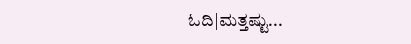ಓದಿ|ಮತ್ತಷ್ಟು...